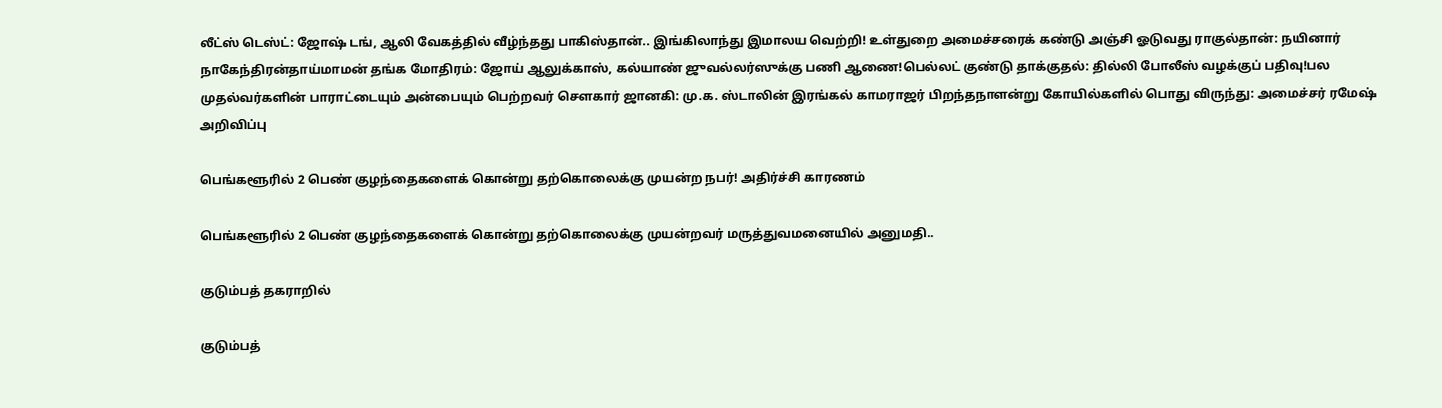லீட்ஸ் டெஸ்ட்: ஜோஷ் டங், ஆலி வேகத்தில் வீழ்ந்தது பாகிஸ்தான்.. இங்கிலாந்து இமாலய வெற்றி! உள்துறை அமைச்சரைக் கண்டு அஞ்சி ஓடுவது ராகுல்தான்: நயினார் நாகேந்திரன்தாய்மாமன் தங்க மோதிரம்: ஜோய் ஆலுக்காஸ், கல்யாண் ஜுவல்லர்ஸுக்கு பணி ஆணை!பெல்லட் குண்டு தாக்குதல்: தில்லி போலீஸ் வழக்குப் பதிவு!பல முதல்வர்களின் பாராட்டையும் அன்பையும் பெற்றவர் சௌகார் ஜானகி: மு.க. ஸ்டாலின் இரங்கல் காமராஜர் பிறந்தநாளன்று கோயில்களில் பொது விருந்து: அமைச்சர் ரமேஷ் அறிவிப்பு

பெங்களூரில் 2 பெண் குழந்தைகளைக் கொன்று தற்கொலைக்கு முயன்ற நபர்! அதிர்ச்சி காரணம்

பெங்களூரில் 2 பெண் குழந்தைகளைக் கொன்று தற்கொலைக்கு முயன்றவர் மருத்துவமனையில் அனுமதி..

குடும்பத் தகராறில்

குடும்பத்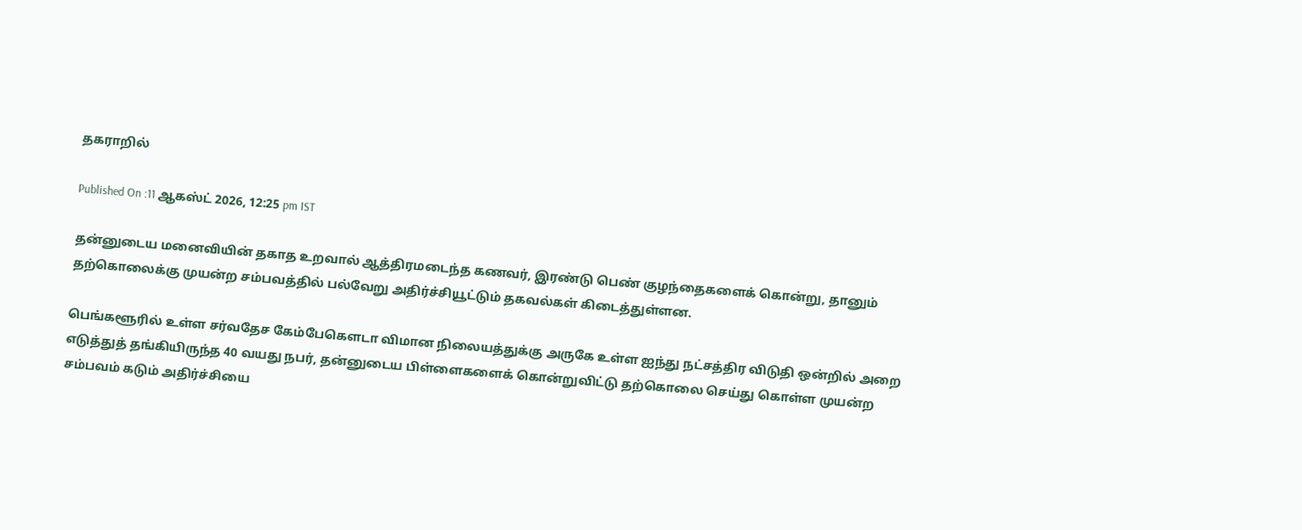தகராறில்

Published On :11 ஆகஸ்ட் 2026, 12:25 pm IST

தன்னுடைய மனைவியின் தகாத உறவால் ஆத்திரமடைந்த கணவர், இரண்டு பெண் குழந்தைகளைக் கொன்று, தானும் தற்கொலைக்கு முயன்ற சம்பவத்தில் பல்வேறு அதிர்ச்சியூட்டும் தகவல்கள் கிடைத்துள்ளன.

பெங்களூரில் உள்ள சர்வதேச கேம்பேகௌடா விமான நிலையத்துக்கு அருகே உள்ள ஐந்து நட்சத்திர விடுதி ஒன்றில் அறை எடுத்துத் தங்கியிருந்த 40 வயது நபர், தன்னுடைய பிள்ளைகளைக் கொன்றுவிட்டு தற்கொலை செய்து கொள்ள முயன்ற சம்பவம் கடும் அதிர்ச்சியை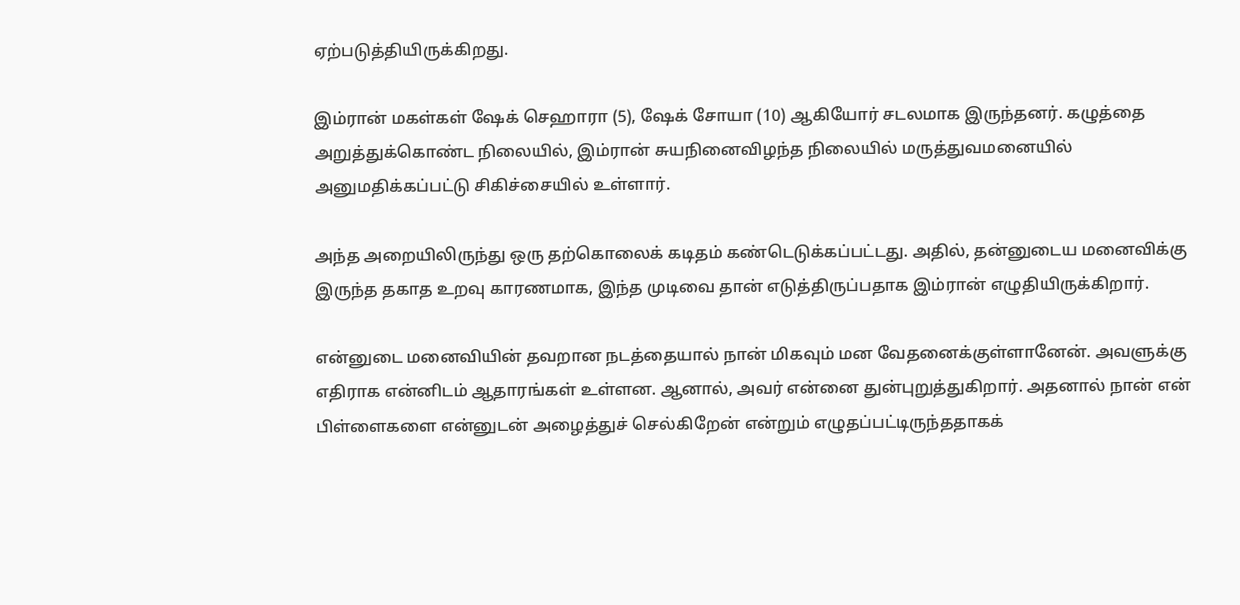ஏற்படுத்தியிருக்கிறது.

இம்ரான் மகள்கள் ஷேக் செஹாரா (5), ஷேக் சோயா (10) ஆகியோர் சடலமாக இருந்தனர். கழுத்தை அறுத்துக்கொண்ட நிலையில், இம்ரான் சுயநினைவிழந்த நிலையில் மருத்துவமனையில் அனுமதிக்கப்பட்டு சிகிச்சையில் உள்ளார்.

அந்த அறையிலிருந்து ஒரு தற்கொலைக் கடிதம் கண்டெடுக்கப்பட்டது. அதில், தன்னுடைய மனைவிக்கு இருந்த தகாத உறவு காரணமாக, இந்த முடிவை தான் எடுத்திருப்பதாக இம்ரான் எழுதியிருக்கிறார்.

என்னுடை மனைவியின் தவறான நடத்தையால் நான் மிகவும் மன வேதனைக்குள்ளானேன். அவளுக்கு எதிராக என்னிடம் ஆதாரங்கள் உள்ளன. ஆனால், அவர் என்னை துன்புறுத்துகிறார். அதனால் நான் என் பிள்ளைகளை என்னுடன் அழைத்துச் செல்கிறேன் என்றும் எழுதப்பட்டிருந்ததாகக்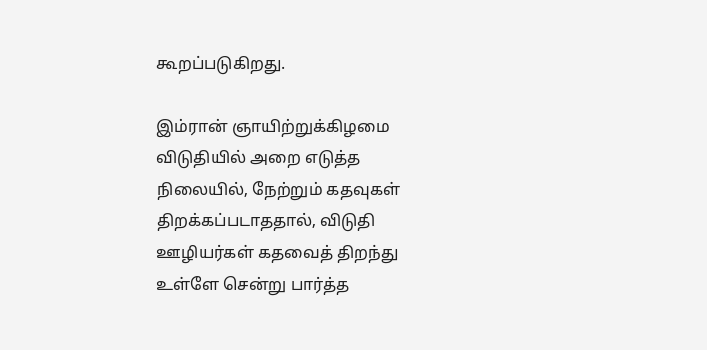கூறப்படுகிறது.

இம்ரான் ஞாயிற்றுக்கிழமை விடுதியில் அறை எடுத்த நிலையில், நேற்றும் கதவுகள் திறக்கப்படாததால், விடுதி ஊழியர்கள் கதவைத் திறந்து உள்ளே சென்று பார்த்த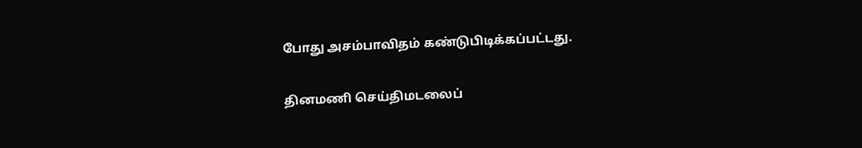போது அசம்பாவிதம் கண்டுபிடிக்கப்பட்டது.

தினமணி செய்திமடலைப்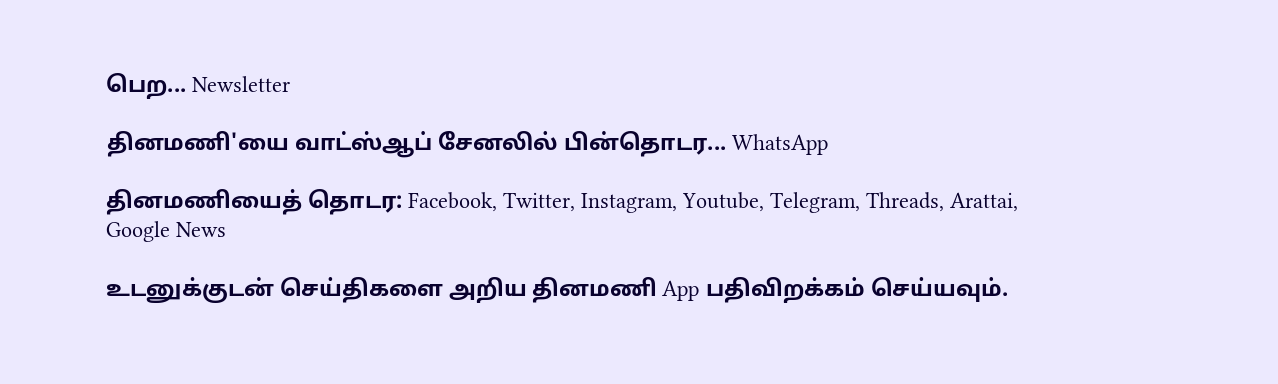பெற... Newsletter

தினமணி'யை வாட்ஸ்ஆப் சேனலில் பின்தொடர... WhatsApp

தினமணியைத் தொடர: Facebook, Twitter, Instagram, Youtube, Telegram, Threads, Arattai, Google News

உடனுக்குடன் செய்திகளை அறிய தினமணி App பதிவிறக்கம் செய்யவும்.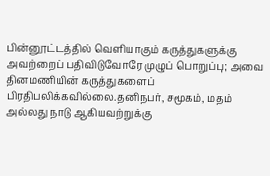பின்னூட்டத்தில் வெளியாகும் கருத்துகளுக்கு அவற்றைப் பதிவிடுவோரே முழுப் பொறுப்பு; அவை தினமணியின் கருத்துகளைப் பிரதிபலிக்கவில்லை.தனிநபர், சமூகம், மதம் அல்லது நாடு ஆகியவற்றுக்கு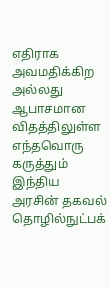எதிராக அவமதிக்கிற அல்லது ஆபாசமான விதத்திலுள்ள எந்தவொரு கருத்தும் இந்திய அரசின் தகவல் தொழில்நுட்பக்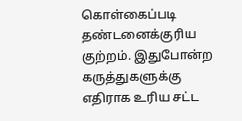கொள்கைப்படி தண்டனைக்குரிய குற்றம். இதுபோன்ற கருத்துகளுக்கு எதிராக உரிய சட்ட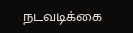நடவடிக்கை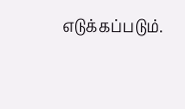எடுக்கப்படும்.